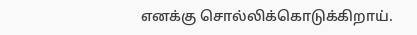எனக்கு சொல்லிக்கொடுக்கிறாய்.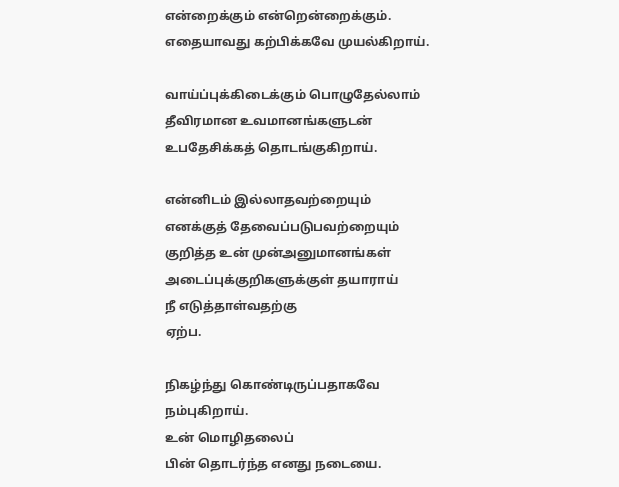என்றைக்கும் என்றென்றைக்கும்.
எதையாவது கற்பிக்கவே முயல்கிறாய்.

வாய்ப்புக்கிடைக்கும் பொழுதேல்லாம்
தீவிரமான உவமானங்களுடன்
உபதேசிக்கத் தொடங்குகிறாய்.

என்னிடம் இல்லாதவற்றையும்
எனக்குத் தேவைப்படுபவற்றையும்
குறித்த உன் முன்அனுமானங்கள்
அடைப்புக்குறிகளுக்குள் தயாராய்
நீ எடுத்தாள்வதற்கு
ஏற்ப.

நிகழ்ந்து கொண்டிருப்பதாகவே
நம்புகிறாய்.
உன் மொழிதலைப்
பின் தொடர்ந்த எனது நடையை.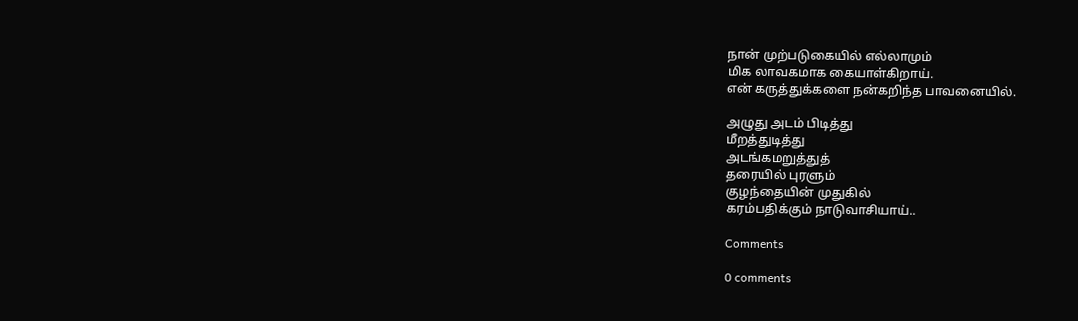நான் முற்படுகையில் எல்லாமும்
மிக லாவகமாக கையாள்கிறாய்.
என் கருத்துக்களை நன்கறிந்த பாவனையில்.

அழுது அடம் பிடித்து
மீறத்துடித்து
அடங்கமறுத்துத்
தரையில் புரளும்
குழந்தையின் முதுகில்
கரம்பதிக்கும் நாடுவாசியாய்..

Comments

0 comments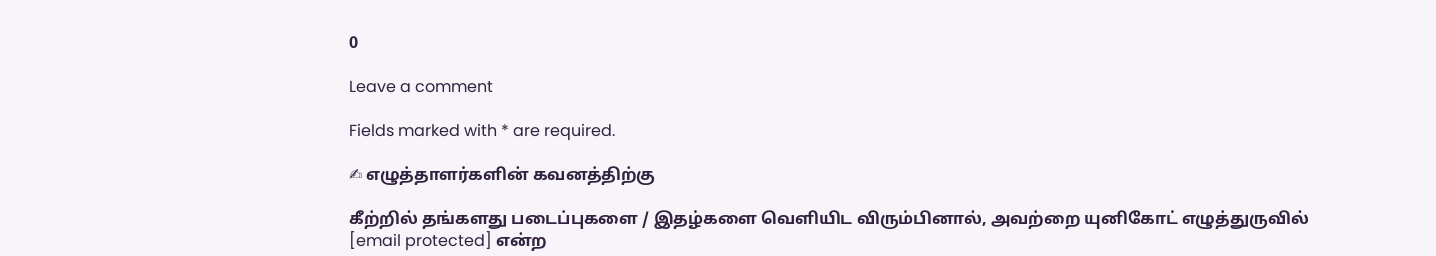0

Leave a comment

Fields marked with * are required.

✍ எழுத்தாளர்களின் கவனத்திற்கு

கீற்றில் தங்களது படைப்புகளை / இதழ்களை வெளியிட விரும்பினால், அவற்றை யுனிகோட் எழுத்துருவில் [email protected] என்ற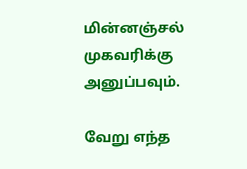மின்னஞ்சல் முகவரிக்கு அனுப்பவும்.

வேறு எந்த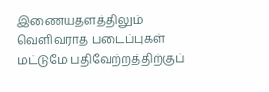இணையதளத்திலும் வெளிவராத படைப்புகள் மட்டுமே பதிவேற்றத்திற்குப்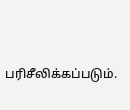பரிசீலிக்கப்படும்.